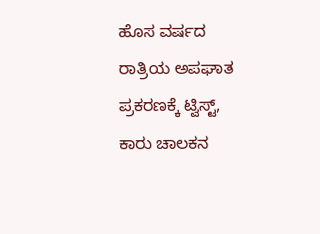ಹೊಸ ವರ್ಷದ ರಾತ್ರಿಯ ಅಪಘಾತ ಪ್ರಕರಣಕ್ಕೆ ಟ್ವಿಸ್ಟ್‌, ಕಾರು ಚಾಲಕನ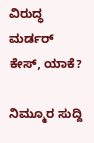ವಿರುದ್ಧ ಮರ್ಡರ್‌ ಕೇಸ್‌, ಯಾಕೆ?

ನಿಮ್ಮೂರ ಸುದ್ದಿ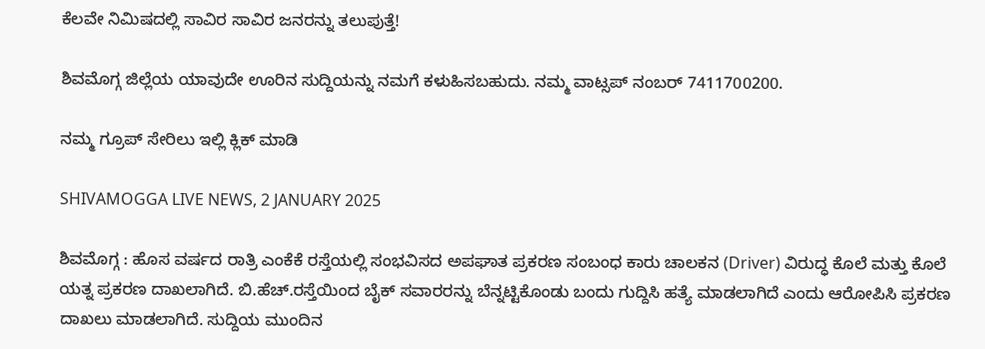ಕೆಲವೇ ನಿಮಿಷದಲ್ಲಿ ಸಾವಿರ ಸಾವಿರ ಜನರನ್ನು ತಲುಪುತ್ತೆ!

ಶಿವಮೊಗ್ಗ ಜಿಲ್ಲೆಯ ಯಾವುದೇ ಊರಿನ ಸುದ್ದಿಯನ್ನು ನಮಗೆ ಕಳುಹಿಸಬಹುದು. ನಮ್ಮ ವಾಟ್ಸಪ್‌ ನಂಬರ್ 7411700200.

ನಮ್ಮ ಗ್ರೂಪ್‌ ಸೇರಿಲು ಇಲ್ಲಿ ಕ್ಲಿಕ್‌ ಮಾಡಿ

SHIVAMOGGA LIVE NEWS, 2 JANUARY 2025

ಶಿವಮೊಗ್ಗ : ಹೊಸ ವರ್ಷದ ರಾತ್ರಿ ಎಂಕೆಕೆ ರಸ್ತೆಯಲ್ಲಿ ಸಂಭವಿಸದ ಅಪಘಾತ ಪ್ರಕರಣ ಸಂಬಂಧ ಕಾರು ಚಾಲಕನ (Driver) ವಿರುದ್ಧ ಕೊಲೆ ಮತ್ತು ಕೊಲೆ ಯತ್ನ ಪ್ರಕರಣ ದಾಖಲಾಗಿದೆ. ಬಿ.ಹೆಚ್‌.ರಸ್ತೆಯಿಂದ ಬೈಕ್‌ ಸವಾರರನ್ನು ಬೆನ್ನಟ್ಟಿಕೊಂಡು ಬಂದು ಗುದ್ದಿಸಿ ಹತ್ಯೆ ಮಾಡಲಾಗಿದೆ ಎಂದು ಆರೋಪಿಸಿ ಪ್ರಕರಣ ದಾಖಲು ಮಾಡಲಾಗಿದೆ. ಸುದ್ದಿಯ ಮುಂದಿನ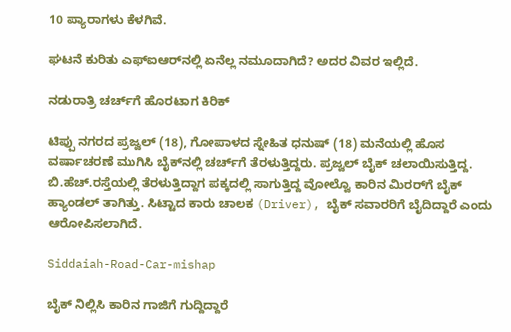10 ಪ್ಯಾರಾಗಳು ಕೆಳಗಿವೆ.

ಘಟನೆ ಕುರಿತು ಎಫ್‌ಐಆರ್‌ನಲ್ಲಿ ಏನೆಲ್ಲ ನಮೂದಾಗಿದೆ? ಅದರ ವಿವರ ಇಲ್ಲಿದೆ.

ನಡುರಾತ್ರಿ ಚರ್ಚ್‌ಗೆ ಹೊರಟಾಗ ಕಿರಿಕ್‌

ಟಿಪ್ಪು ನಗರದ ಪ್ರಜ್ವಲ್‌ (18), ಗೋಪಾಳದ ಸ್ನೇಹಿತ ಧನುಷ್‌ (18) ಮನೆಯಲ್ಲಿ ಹೊಸ ವರ್ಷಾಚರಣೆ ಮುಗಿಸಿ ಬೈಕ್‌ನಲ್ಲಿ ಚರ್ಚ್‌ಗೆ ತೆರಳುತ್ತಿದ್ದರು. ಪ್ರಜ್ವಲ್‌ ಬೈಕ್‌ ಚಲಾಯಿಸುತ್ತಿದ್ದ. ಬಿ.ಹೆಚ್.ರಸ್ತೆಯಲ್ಲಿ ತೆರಳುತ್ತಿದ್ದಾಗ ಪಕ್ಕದಲ್ಲಿ ಸಾಗುತ್ತಿದ್ದ ವೋಲ್ವೊ ಕಾರಿನ ಮಿರರ್‌ಗೆ ಬೈಕ್ ಹ್ಯಾಂಡಲ್‌ ತಾಗಿತ್ತು. ಸಿಟ್ಟಾದ ಕಾರು ಚಾಲಕ (Driver), ಬೈಕ್‌ ಸವಾರರಿಗೆ ಬೈದಿದ್ದಾರೆ ಎಂದು ಆರೋಪಿಸಲಾಗಿದೆ.

Siddaiah-Road-Car-mishap

ಬೈಕ್‌ ನಿಲ್ಲಿಸಿ ಕಾರಿನ ಗಾಜಿಗೆ ಗುದ್ದಿದ್ದಾರೆ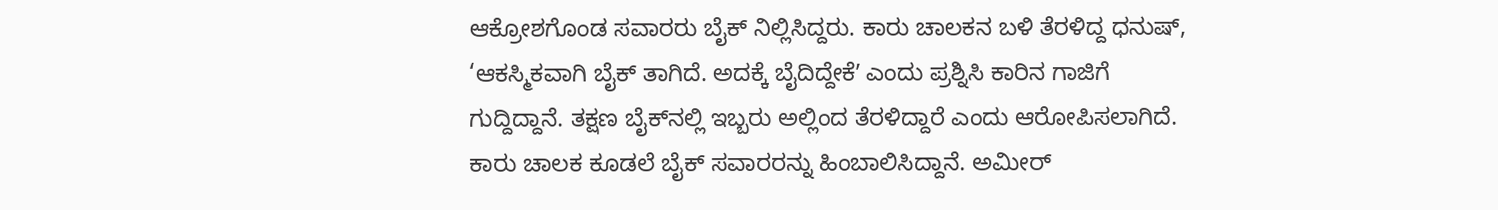ಆಕ್ರೋಶಗೊಂಡ ಸವಾರರು ಬೈಕ್‌ ನಿಲ್ಲಿಸಿದ್ದರು. ಕಾರು ಚಾಲಕನ ಬಳಿ ತೆರಳಿದ್ದ ಧನುಷ್‌, ‘ಆಕಸ್ಮಿಕವಾಗಿ ಬೈಕ್‌ ತಾಗಿದೆ. ಅದಕ್ಕೆ ಬೈದಿದ್ದೇಕೆʼ ಎಂದು ಪ್ರಶ್ನಿಸಿ ಕಾರಿನ ಗಾಜಿಗೆ ಗುದ್ದಿದ್ದಾನೆ. ತಕ್ಷಣ ಬೈಕ್‌ನಲ್ಲಿ ಇಬ್ಬರು ಅಲ್ಲಿಂದ ತೆರಳಿದ್ದಾರೆ ಎಂದು ಆರೋಪಿಸಲಾಗಿದೆ. ಕಾರು ಚಾಲಕ ಕೂಡಲೆ ಬೈಕ್‌ ಸವಾರರನ್ನು ಹಿಂಬಾಲಿಸಿದ್ದಾನೆ. ಅಮೀರ್‌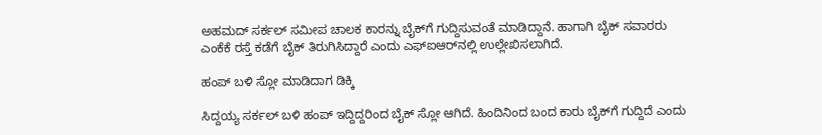ಅಹಮದ್‌ ಸರ್ಕಲ್‌ ಸಮೀಪ ಚಾಲಕ ಕಾರನ್ನು ಬೈಕ್‌ಗೆ ಗುದ್ದಿಸುವಂತೆ ಮಾಡಿದ್ದಾನೆ. ಹಾಗಾಗಿ ಬೈಕ್‌ ಸವಾರರು ಎಂಕೆಕೆ ರಸ್ತೆ ಕಡೆಗೆ ಬೈಕ್‌ ತಿರುಗಿಸಿದ್ದಾರೆ ಎಂದು ಎಫ್‌ಐಆರ್‌ನಲ್ಲಿ ಉಲ್ಲೇಖಿಸಲಾಗಿದೆ.

ಹಂಪ್‌ ಬಳಿ ಸ್ಲೋ ಮಾಡಿದಾಗ ಡಿಕ್ಕಿ

ಸಿದ್ದಯ್ಯ ಸರ್ಕಲ್‌ ಬಳಿ ಹಂಪ್‌ ಇದ್ದಿದ್ದರಿಂದ ಬೈಕ್‌ ಸ್ಲೋ ಆಗಿದೆ. ಹಿಂದಿನಿಂದ ಬಂದ ಕಾರು ಬೈಕ್‌ಗೆ ಗುದ್ದಿದೆ ಎಂದು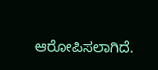ಆರೋಪಿಸಲಾಗಿದೆ.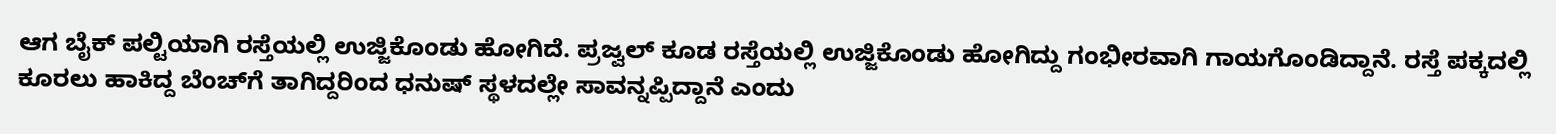ಆಗ ಬೈಕ್‌ ಪಲ್ಟಿಯಾಗಿ ರಸ್ತೆಯಲ್ಲಿ ಉಜ್ಜಿಕೊಂಡು ಹೋಗಿದೆ. ಪ್ರಜ್ವಲ್‌ ಕೂಡ ರಸ್ತೆಯಲ್ಲಿ ಉಜ್ಜಿಕೊಂಡು ಹೋಗಿದ್ದು ಗಂಭೀರವಾಗಿ ಗಾಯಗೊಂಡಿದ್ದಾನೆ. ರಸ್ತೆ ಪಕ್ಕದಲ್ಲಿ ಕೂರಲು ಹಾಕಿದ್ದ ಬೆಂಚ್‌ಗೆ ತಾಗಿದ್ದರಿಂದ ಧನುಷ್‌ ಸ್ಥಳದಲ್ಲೇ ಸಾವನ್ನಪ್ಪಿದ್ದಾನೆ ಎಂದು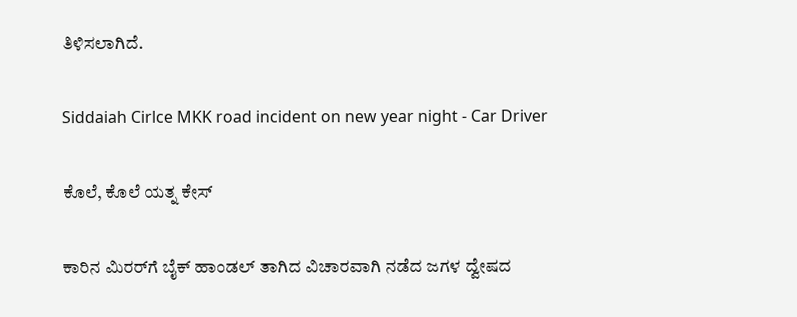ತಿಳಿಸಲಾಗಿದೆ.

Siddaiah Cirlce MKK road incident on new year night - Car Driver

ಕೊಲೆ, ಕೊಲೆ ಯತ್ನ ಕೇಸ್‌

ಕಾರಿನ ಮಿರರ್‌ಗೆ ಬೈಕ್‌ ಹಾಂಡಲ್‌ ತಾಗಿದ ವಿಚಾರವಾಗಿ ನಡೆದ ಜಗಳ ದ್ವೇಷದ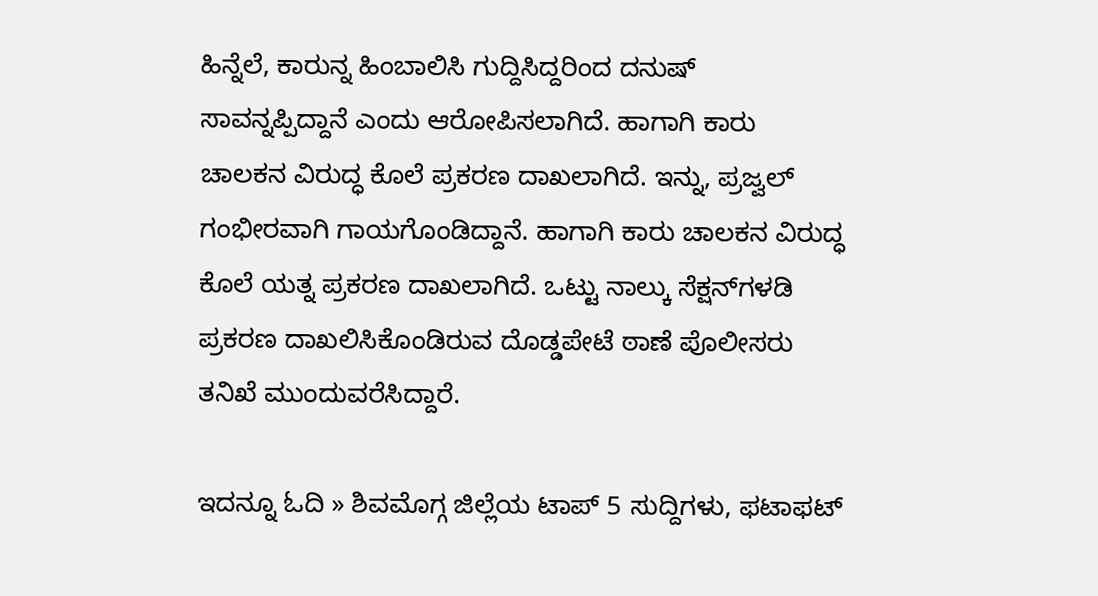ಹಿನ್ನೆಲೆ, ಕಾರುನ್ನ ಹಿಂಬಾಲಿಸಿ ಗುದ್ದಿಸಿದ್ದರಿಂದ ದನುಷ್‌ ಸಾವನ್ನಪ್ಪಿದ್ದಾನೆ ಎಂದು ಆರೋಪಿಸಲಾಗಿದೆ. ಹಾಗಾಗಿ ಕಾರು ಚಾಲಕನ ವಿರುದ್ಧ ಕೊಲೆ ಪ್ರಕರಣ ದಾಖಲಾಗಿದೆ. ಇನ್ನು, ಪ್ರಜ್ವಲ್‌ ಗಂಭೀರವಾಗಿ ಗಾಯಗೊಂಡಿದ್ದಾನೆ. ಹಾಗಾಗಿ ಕಾರು ಚಾಲಕನ ವಿರುದ್ಧ ಕೊಲೆ ಯತ್ನ ಪ್ರಕರಣ ದಾಖಲಾಗಿದೆ. ಒಟ್ಟು ನಾಲ್ಕು ಸೆಕ್ಷನ್‌ಗಳಡಿ ಪ್ರಕರಣ ದಾಖಲಿಸಿಕೊಂಡಿರುವ ದೊಡ್ಡಪೇಟೆ ಠಾಣೆ ಪೊಲೀಸರು ತನಿಖೆ ಮುಂದುವರೆಸಿದ್ದಾರೆ.

ಇದನ್ನೂ ಓದಿ » ಶಿವಮೊಗ್ಗ ಜಿಲ್ಲೆಯ ಟಾಪ್‌ 5 ಸುದ್ದಿಗಳು, ಫಟಾಫಟ್‌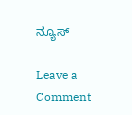ನ್ಯೂಸ್‌

Leave a Comment